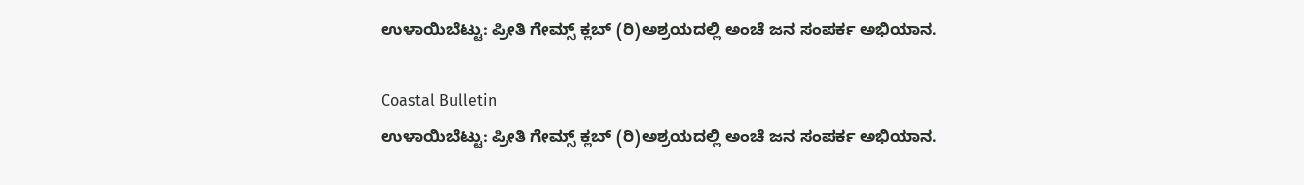ಉಳಾಯಿಬೆಟ್ಟು: ಪ್ರೀತಿ ಗೇಮ್ಸ್ ಕ್ಲಬ್ (ರಿ)ಅಶ್ರಯದಲ್ಲಿ ಅಂಚೆ ಜನ ಸಂಪರ್ಕ ಅಭಿಯಾನ.

Coastal Bulletin
ಉಳಾಯಿಬೆಟ್ಟು: ಪ್ರೀತಿ ಗೇಮ್ಸ್ ಕ್ಲಬ್ (ರಿ)ಅಶ್ರಯದಲ್ಲಿ ಅಂಚೆ ಜನ ಸಂಪರ್ಕ ಅಭಿಯಾನ.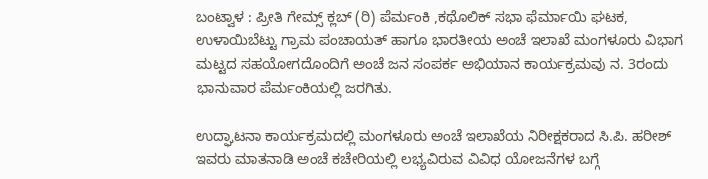ಬಂಟ್ವಾಳ : ಪ್ರೀತಿ ಗೇಮ್ಸ್ ಕ್ಲಬ್ (ರಿ) ಪೆರ್ಮಂಕಿ ,ಕಥೊಲಿಕ್ ಸಭಾ ಫೆರ್ಮಾಯಿ ಘಟಕ, ಉಳಾಯಿಬೆಟ್ಟು ಗ್ರಾಮ ಪಂಚಾಯತ್ ಹಾಗೂ ಭಾರತೀಯ ಅಂಚೆ ಇಲಾಖೆ ಮಂಗಳೂರು ವಿಭಾಗ ಮಟ್ಟದ ಸಹಯೋಗದೊಂದಿಗೆ ಅಂಚೆ ಜನ ಸಂಪರ್ಕ ಅಭಿಯಾನ ಕಾರ್ಯಕ್ರಮವು ನ. 3ರಂದು ಭಾನುವಾರ ಪೆರ್ಮಂಕಿಯಲ್ಲಿ ಜರಗಿತು.

ಉದ್ಘಾಟನಾ ಕಾರ್ಯಕ್ರಮದಲ್ಲಿ ಮಂಗಳೂರು ಅಂಚೆ ಇಲಾಖೆಯ ನಿರೀಕ್ಷಕರಾದ ಸಿ.ಪಿ. ಹರೀಶ್ ಇವರು ಮಾತನಾಡಿ ಅಂಚೆ ಕಚೇರಿಯಲ್ಲಿ ಲಭ್ಯವಿರುವ ವಿವಿಧ ಯೋಜನೆಗಳ ಬಗ್ಗೆ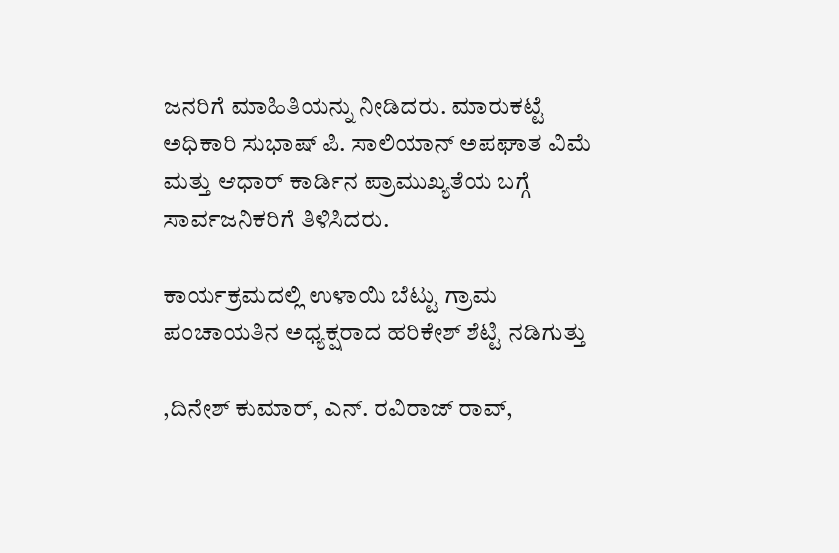ಜನರಿಗೆ ಮಾಹಿತಿಯನ್ನು ನೀಡಿದರು. ಮಾರುಕಟ್ಟೆ ಅಧಿಕಾರಿ ಸುಭಾಷ್ ಪಿ. ಸಾಲಿಯಾನ್ ಅಪಘಾತ ವಿಮೆ ಮತ್ತು ಆಧಾರ್ ಕಾರ್ಡಿನ ಪ್ರಾಮುಖ್ಯತೆಯ ಬಗ್ಗೆ ಸಾರ್ವಜನಿಕರಿಗೆ ತಿಳಿಸಿದರು.

ಕಾರ್ಯಕ್ರಮದಲ್ಲಿ ಉಳಾಯಿ ಬೆಟ್ಟು ಗ್ರಾಮ ಪಂಚಾಯತಿನ ಅಧ್ಯಕ್ಷರಾದ ಹರಿಕೇಶ್ ಶೆಟ್ಟಿ ನಡಿಗುತ್ತು

,ದಿನೇಶ್ ಕುಮಾರ್, ಎನ್. ರವಿರಾಜ್ ರಾವ್,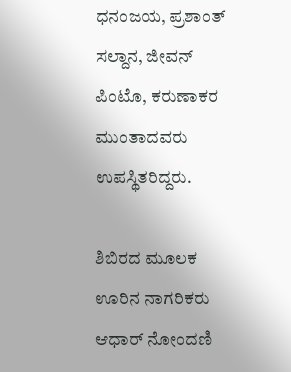ಧನಂಜಯ, ಪ್ರಶಾಂತ್ ಸಲ್ದಾನ, ಜೀವನ್ ಪಿಂಟೊ, ಕರುಣಾಕರ ಮುಂತಾದವರು ಉಪಸ್ಥಿತರಿದ್ದರು.

ಶಿಬಿರದ ಮೂಲಕ ಊರಿನ ನಾಗರಿಕರು ಆಧಾರ್ ನೋಂದಣಿ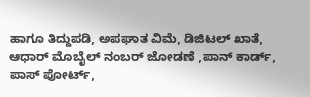ಹಾಗೂ ತಿದ್ದುಪಡಿ, ಅಪಘಾತ ವಿಮೆ, ಡಿಜಿಟಲ್ ಖಾತೆ, ಆಧಾರ್ ಮೊಬೈಲ್ ನಂಬರ್ ಜೋಡಣೆ ,ಪಾನ್ ಕಾರ್ಡ್, ಪಾಸ್ ಪೋರ್ಟ್,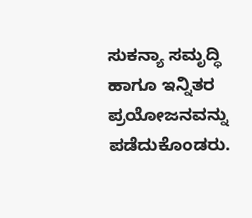ಸುಕನ್ಯಾ ಸಮೃದ್ಧಿ ಹಾಗೂ ಇನ್ನಿತರ ಪ್ರಯೋಜನವನ್ನು ಪಡೆದುಕೊಂಡರು.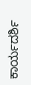ಕಾರ್ಯದರ್ಶಿ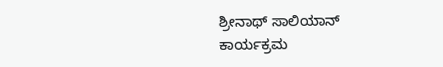ಶ್ರೀನಾಥ್ ಸಾಲಿಯಾನ್ ಕಾರ್ಯಕ್ರಮ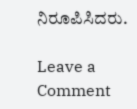ನಿರೂಪಿಸಿದರು.

Leave a Comment